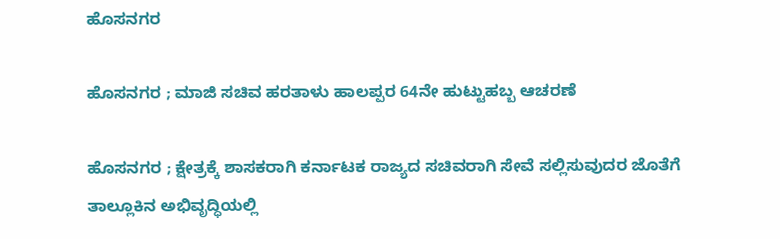ಹೊಸನಗರ

ಹೊಸನಗರ ; ಮಾಜಿ ಸಚಿವ ಹರತಾಳು ಹಾಲಪ್ಪರ 64ನೇ ಹುಟ್ಟುಹಬ್ಬ ಆಚರಣೆ

ಹೊಸನಗರ ; ಕ್ಷೇತ್ರಕ್ಕೆ ಶಾಸಕರಾಗಿ ಕರ್ನಾಟಕ ರಾಜ್ಯದ ಸಚಿವರಾಗಿ ಸೇವೆ ಸಲ್ಲಿಸುವುದರ ಜೊತೆಗೆ ತಾಲ್ಲೂಕಿನ ಅಭಿವೃದ್ಧಿಯಲ್ಲಿ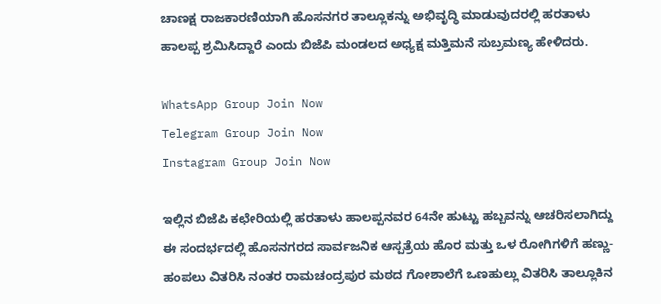ಚಾಣಕ್ಷ ರಾಜಕಾರಣಿಯಾಗಿ ಹೊಸನಗರ ತಾಲ್ಲೂಕನ್ನು ಅಭಿವೃದ್ಧಿ ಮಾಡುವುದರಲ್ಲಿ ಹರತಾಳು ಹಾಲಪ್ಪ ಶ್ರಮಿಸಿದ್ದಾರೆ ಎಂದು ಬಿಜೆಪಿ ಮಂಡಲದ ಅಧ್ಯಕ್ಷ ಮತ್ತಿಮನೆ ಸುಬ್ರಮಣ್ಯ ಹೇಳಿದರು.

WhatsApp Group Join Now
Telegram Group Join Now
Instagram Group Join Now

ಇಲ್ಲಿನ ಬಿಜೆಪಿ ಕಛೇರಿಯಲ್ಲಿ ಹರತಾಳು ಹಾಲಪ್ಪನವರ 64ನೇ ಹುಟ್ಟು ಹಬ್ಬವನ್ನು ಆಚರಿಸಲಾಗಿದ್ದು ಈ ಸಂದರ್ಭದಲ್ಲಿ ಹೊಸನಗರದ ಸಾರ್ವಜನಿಕ ಆಸ್ಪತ್ರೆಯ ಹೊರ ಮತ್ತು ಒಳ ರೋಗಿಗಳಿಗೆ ಹಣ್ಣು-ಹಂಪಲು ವಿತರಿಸಿ ನಂತರ ರಾಮಚಂದ್ರಪುರ ಮಠದ ಗೋಶಾಲೆಗೆ ಒಣಹುಲ್ಲು ವಿತರಿಸಿ ತಾಲ್ಲೂಕಿನ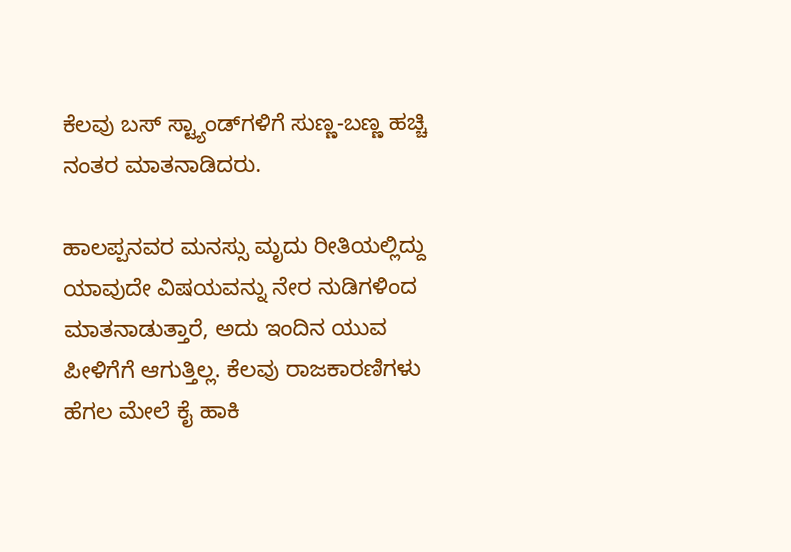ಕೆಲವು ಬಸ್ ಸ್ಟ್ಯಾಂಡ್‌ಗಳಿಗೆ ಸುಣ್ಣ-ಬಣ್ಣ ಹಚ್ಚಿ ನಂತರ ಮಾತನಾಡಿದರು.

ಹಾಲಪ್ಪನವರ ಮನಸ್ಸು ಮೃದು ರೀತಿಯಲ್ಲಿದ್ದು ಯಾವುದೇ ವಿಷಯವನ್ನು ನೇರ ನುಡಿಗಳಿಂದ ಮಾತನಾಡುತ್ತಾರೆ, ಅದು ಇಂದಿನ ಯುವ ಪೀಳಿಗೆಗೆ ಆಗುತ್ತಿಲ್ಲ. ಕೆಲವು ರಾಜಕಾರಣಿಗಳು ಹೆಗಲ ಮೇಲೆ ಕೈ ಹಾಕಿ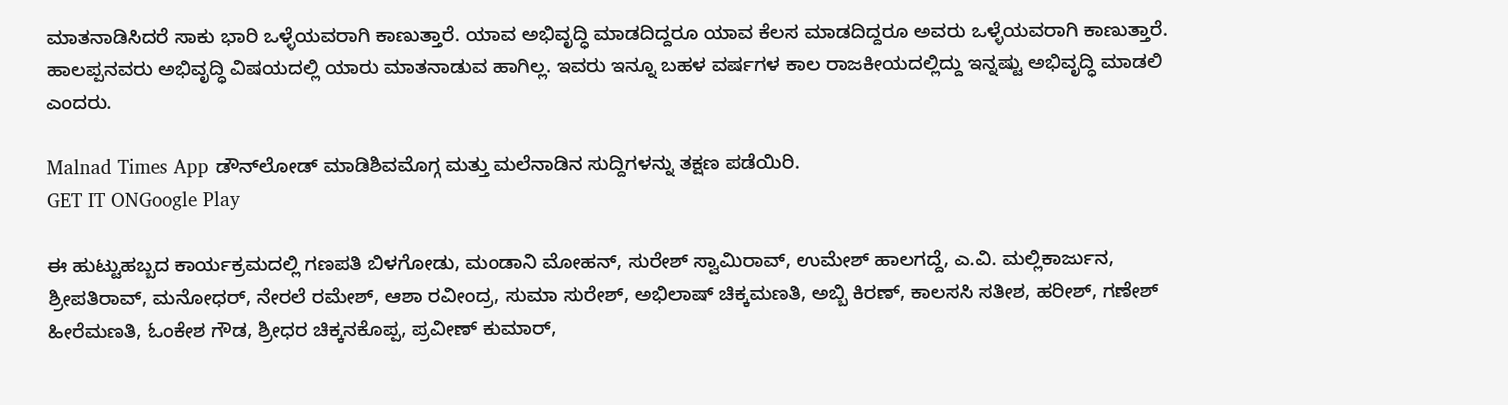ಮಾತನಾಡಿಸಿದರೆ ಸಾಕು ಭಾರಿ ಒಳ್ಳೆಯವರಾಗಿ ಕಾಣುತ್ತಾರೆ. ಯಾವ ಅಭಿವೃದ್ಧಿ ಮಾಡದಿದ್ದರೂ ಯಾವ ಕೆಲಸ ಮಾಡದಿದ್ದರೂ ಅವರು ಒಳ್ಳೆಯವರಾಗಿ ಕಾಣುತ್ತಾರೆ. ಹಾಲಪ್ಪನವರು ಅಭಿವೃದ್ಧಿ ವಿಷಯದಲ್ಲಿ ಯಾರು ಮಾತನಾಡುವ ಹಾಗಿಲ್ಲ. ಇವರು ಇನ್ನೂ ಬಹಳ ವರ್ಷಗಳ ಕಾಲ ರಾಜಕೀಯದಲ್ಲಿದ್ದು ಇನ್ನಷ್ಟು ಅಭಿವೃದ್ಧಿ ಮಾಡಲಿ ಎಂದರು.

Malnad Times App ಡೌನ್‌ಲೋಡ್ ಮಾಡಿಶಿವಮೊಗ್ಗ ಮತ್ತು ಮಲೆನಾಡಿನ ಸುದ್ದಿಗಳನ್ನು ತಕ್ಷಣ ಪಡೆಯಿರಿ.
GET IT ONGoogle Play

ಈ ಹುಟ್ಟುಹಬ್ಬದ ಕಾರ್ಯಕ್ರಮದಲ್ಲಿ ಗಣಪತಿ ಬಿಳಗೋಡು, ಮಂಡಾನಿ ಮೋಹನ್, ಸುರೇಶ್ ಸ್ವಾಮಿರಾವ್, ಉಮೇಶ್ ಹಾಲಗದ್ದೆ, ಎ.ವಿ. ಮಲ್ಲಿಕಾರ್ಜುನ, ಶ್ರೀಪತಿರಾವ್, ಮನೋಧರ್, ನೇರಲೆ ರಮೇಶ್, ಆಶಾ ರವೀಂದ್ರ, ಸುಮಾ ಸುರೇಶ್, ಅಭಿಲಾಷ್ ಚಿಕ್ಕಮಣತಿ, ಅಬ್ಬಿ ಕಿರಣ್, ಕಾಲಸಸಿ ಸತೀಶ, ಹರೀಶ್, ಗಣೇಶ್‌ ಹೀರೆಮಣತಿ, ಓಂಕೇಶ ಗೌಡ, ಶ್ರೀಧರ ಚಿಕ್ಕನಕೊಪ್ಪ, ಪ್ರವೀಣ್ ಕುಮಾರ್,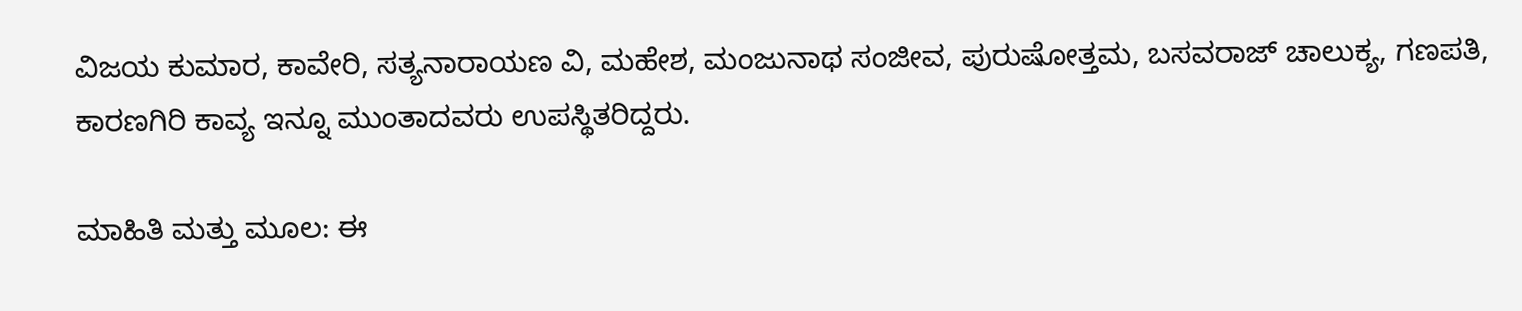ವಿಜಯ ಕುಮಾರ, ಕಾವೇರಿ, ಸತ್ಯನಾರಾಯಣ ವಿ, ಮಹೇಶ, ಮಂಜುನಾಥ ಸಂಜೀವ, ಪುರುಷೋತ್ತಮ, ಬಸವರಾಜ್ ಚಾಲುಕ್ಯ, ಗಣಪತಿ, ಕಾರಣಗಿರಿ ಕಾವ್ಯ ಇನ್ನೂ ಮುಂತಾದವರು ಉಪಸ್ಥಿತರಿದ್ದರು.

ಮಾಹಿತಿ ಮತ್ತು ಮೂಲ: ಈ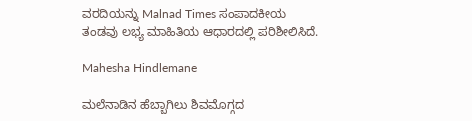ವರದಿಯನ್ನು Malnad Times ಸಂಪಾದಕೀಯ ತಂಡವು ಲಭ್ಯ ಮಾಹಿತಿಯ ಆಧಾರದಲ್ಲಿ ಪರಿಶೀಲಿಸಿದೆ.

Mahesha Hindlemane

ಮಲೆನಾಡಿನ ಹೆಬ್ಬಾಗಿಲು ಶಿವಮೊಗ್ಗದ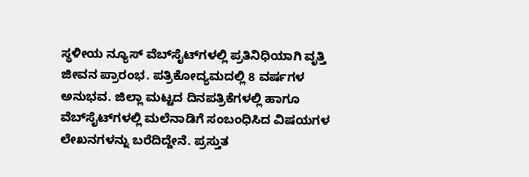ಸ್ಥಳೀಯ ನ್ಯೂಸ್ ವೆಬ್‌ಸೈಟ್‌ಗಳಲ್ಲಿ ಪ್ರತಿನಿಧಿಯಾಗಿ ವೃತ್ತಿ ಜೀವನ ಪ್ರಾರಂಭ. ಪತ್ರಿಕೋದ್ಯಮದಲ್ಲಿ 8 ವರ್ಷಗಳ ಅನುಭವ. ಜಿಲ್ಲಾ ಮಟ್ಟದ ದಿನಪತ್ರಿಕೆಗಳಲ್ಲಿ ಹಾಗೂ ವೆಬ್‌ಸೈಟ್‌ಗಳಲ್ಲಿ ಮಲೆನಾಡಿಗೆ ಸಂಬಂಧಿಸಿದ ವಿಷಯಗಳ ಲೇಖನಗಳನ್ನು ಬರೆದಿದ್ದೇನೆ. ಪ್ರಸ್ತುತ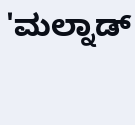'ಮಲ್ನಾಡ್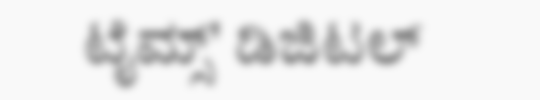ಟೈಮ್ಸ್' ಡಿಜಿಟಲ್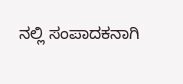ನಲ್ಲಿ ಸಂಪಾದಕನಾಗಿ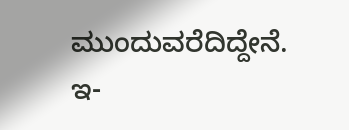ಮುಂದುವರೆದಿದ್ದೇನೆ. ಇ-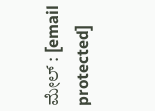ಮೇಲ್ : [email protected]